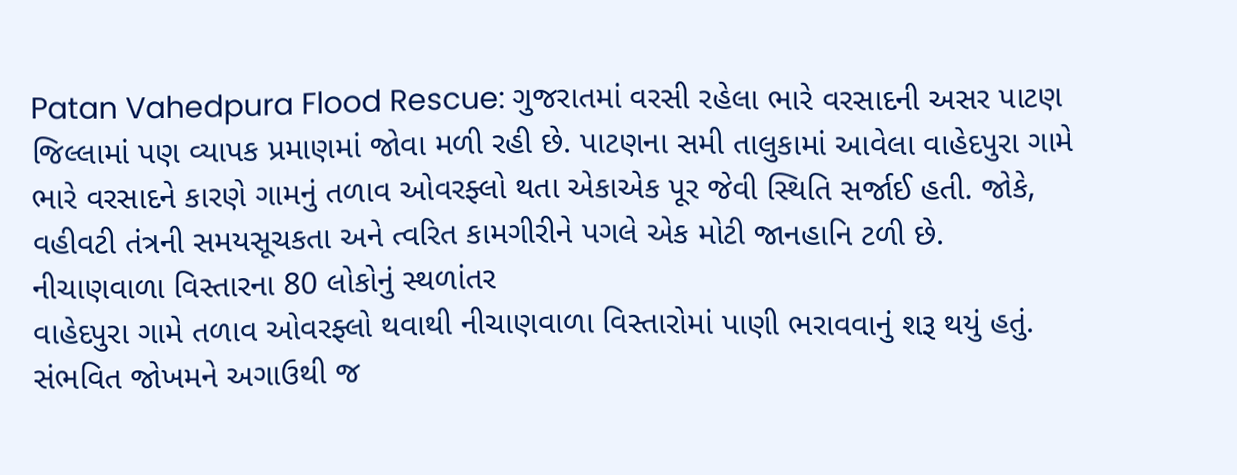Patan Vahedpura Flood Rescue: ગુજરાતમાં વરસી રહેલા ભારે વરસાદની અસર પાટણ જિલ્લામાં પણ વ્યાપક પ્રમાણમાં જોવા મળી રહી છે. પાટણના સમી તાલુકામાં આવેલા વાહેદપુરા ગામે ભારે વરસાદને કારણે ગામનું તળાવ ઓવરફ્લો થતા એકાએક પૂર જેવી સ્થિતિ સર્જાઈ હતી. જોકે, વહીવટી તંત્રની સમયસૂચકતા અને ત્વરિત કામગીરીને પગલે એક મોટી જાનહાનિ ટળી છે.
નીચાણવાળા વિસ્તારના 80 લોકોનું સ્થળાંતર
વાહેદપુરા ગામે તળાવ ઓવરફ્લો થવાથી નીચાણવાળા વિસ્તારોમાં પાણી ભરાવવાનું શરૂ થયું હતું. સંભવિત જોખમને અગાઉથી જ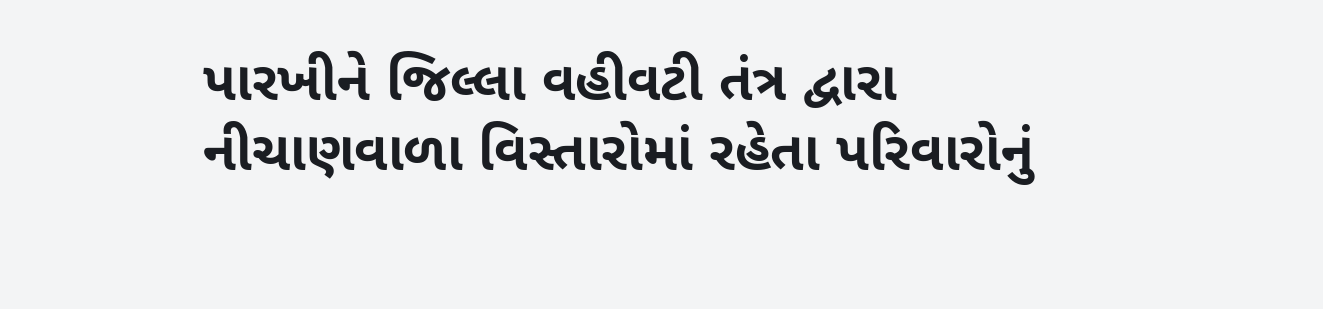પારખીને જિલ્લા વહીવટી તંત્ર દ્વારા નીચાણવાળા વિસ્તારોમાં રહેતા પરિવારોનું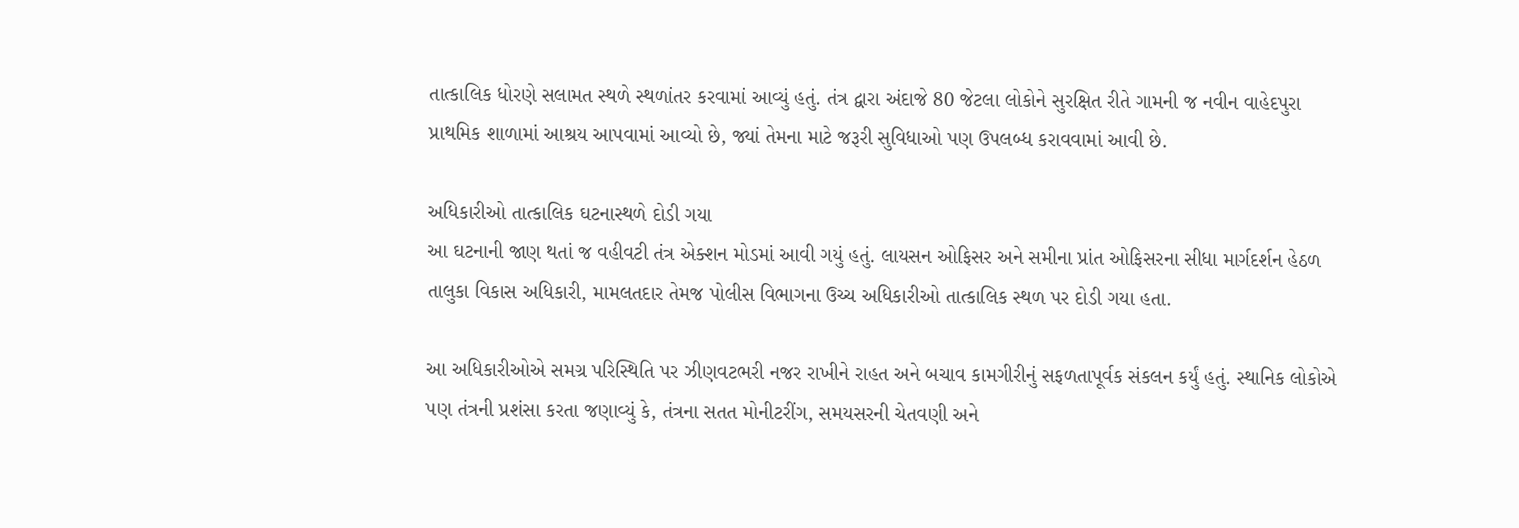તાત્કાલિક ધોરણે સલામત સ્થળે સ્થળાંતર કરવામાં આવ્યું હતું. તંત્ર દ્વારા અંદાજે 80 જેટલા લોકોને સુરક્ષિત રીતે ગામની જ નવીન વાહેદપુરા પ્રાથમિક શાળામાં આશ્રય આપવામાં આવ્યો છે, જ્યાં તેમના માટે જરૂરી સુવિધાઓ પણ ઉપલબ્ધ કરાવવામાં આવી છે.

અધિકારીઓ તાત્કાલિક ઘટનાસ્થળે દોડી ગયા
આ ઘટનાની જાણ થતાં જ વહીવટી તંત્ર એક્શન મોડમાં આવી ગયું હતું. લાયસન ઓફિસર અને સમીના પ્રાંત ઓફિસરના સીધા માર્ગદર્શન હેઠળ તાલુકા વિકાસ અધિકારી, મામલતદાર તેમજ પોલીસ વિભાગના ઉચ્ચ અધિકારીઓ તાત્કાલિક સ્થળ પર દોડી ગયા હતા.

આ અધિકારીઓએ સમગ્ર પરિસ્થિતિ પર ઝીણવટભરી નજર રાખીને રાહત અને બચાવ કામગીરીનું સફળતાપૂર્વક સંકલન કર્યું હતું. સ્થાનિક લોકોએ પણ તંત્રની પ્રશંસા કરતા જણાવ્યું કે, તંત્રના સતત મોનીટરીંગ, સમયસરની ચેતવણી અને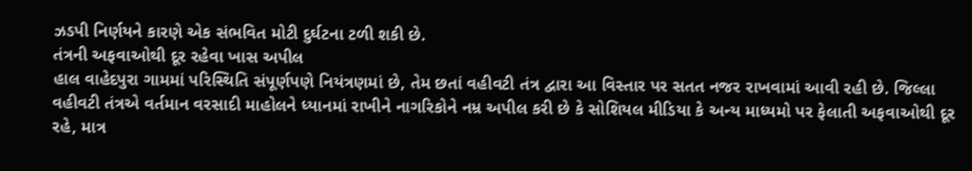ઝડપી નિર્ણયને કારણે એક સંભવિત મોટી દુર્ઘટના ટળી શકી છે.
તંત્રની અફવાઓથી દૂર રહેવા ખાસ અપીલ
હાલ વાહેદપુરા ગામમાં પરિસ્થિતિ સંપૂર્ણપણે નિયંત્રણમાં છે, તેમ છતાં વહીવટી તંત્ર દ્વારા આ વિસ્તાર પર સતત નજર રાખવામાં આવી રહી છે. જિલ્લા વહીવટી તંત્રએ વર્તમાન વરસાદી માહોલને ધ્યાનમાં રાખીને નાગરિકોને નમ્ર અપીલ કરી છે કે સોશિયલ મીડિયા કે અન્ય માધ્યમો પર ફેલાતી અફવાઓથી દૂર રહે, માત્ર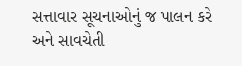સત્તાવાર સૂચનાઓનું જ પાલન કરે અને સાવચેતી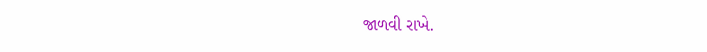જાળવી રાખે.